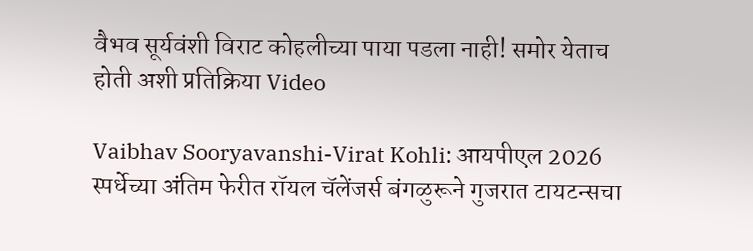वैभव सूर्यवंशी विराट कोहलीच्या पाया पडला नाही! समोर येताच होती अशी प्रतिक्रिया Video

Vaibhav Sooryavanshi-Virat Kohli: आयपीएल 2026 स्पर्धेच्या अंतिम फेरीत रॉयल चॅलेंजर्स बंगळुरूने गुजरात टायटन्सचा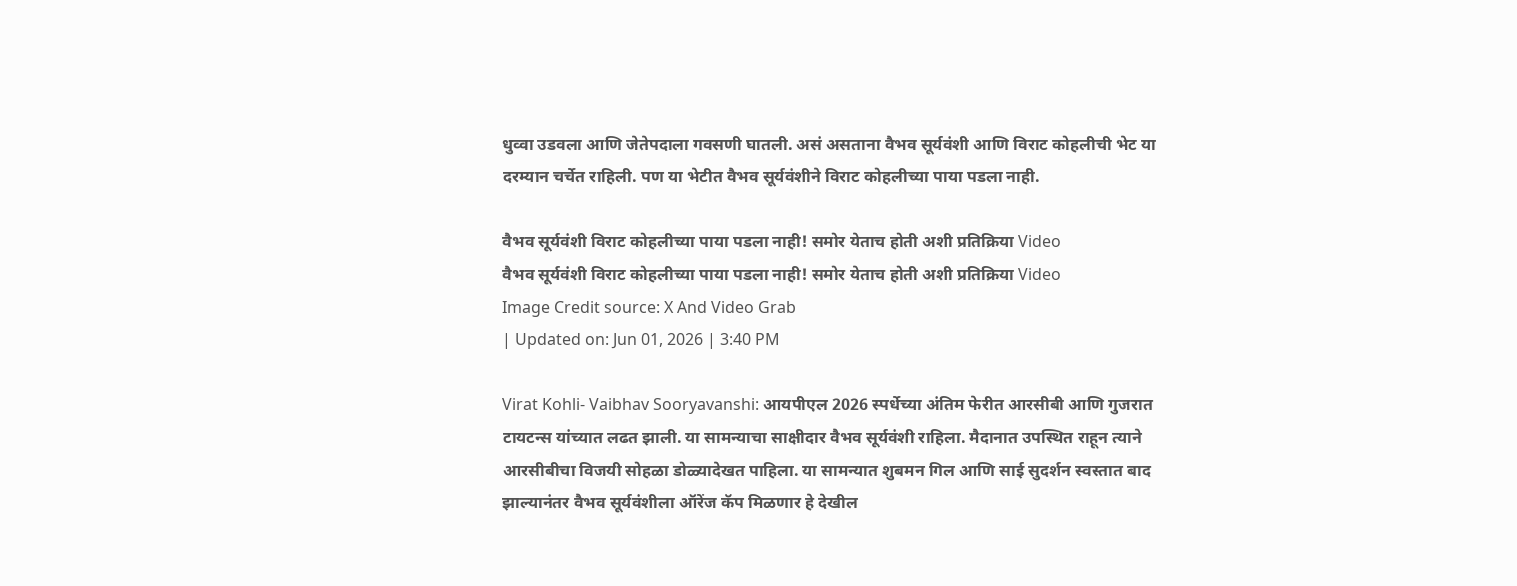धुव्वा उडवला आणि जेतेपदाला गवसणी घातली. असं असताना वैभव सूर्यवंशी आणि विराट कोहलीची भेट या दरम्यान चर्चेत राहिली. पण या भेटीत वैभव सूर्यवंशीने विराट कोहलीच्या पाया पडला नाही.

वैभव सूर्यवंशी विराट कोहलीच्या पाया पडला नाही! समोर येताच होती अशी प्रतिक्रिया Video
वैभव सूर्यवंशी विराट कोहलीच्या पाया पडला नाही! समोर येताच होती अशी प्रतिक्रिया Video
Image Credit source: X And Video Grab
| Updated on: Jun 01, 2026 | 3:40 PM

Virat Kohli- Vaibhav Sooryavanshi: आयपीएल 2026 स्पर्धेच्या अंतिम फेरीत आरसीबी आणि गुजरात टायटन्स यांच्यात लढत झाली. या सामन्याचा साक्षीदार वैभव सूर्यवंशी राहिला. मैदानात उपस्थित राहून त्याने आरसीबीचा विजयी सोहळा डोळ्यादेखत पाहिला. या सामन्यात शुबमन गिल आणि साई सुदर्शन स्वस्तात बाद झाल्यानंतर वैभव सूर्यवंशीला ऑरेंज कॅप मिळणार हे देखील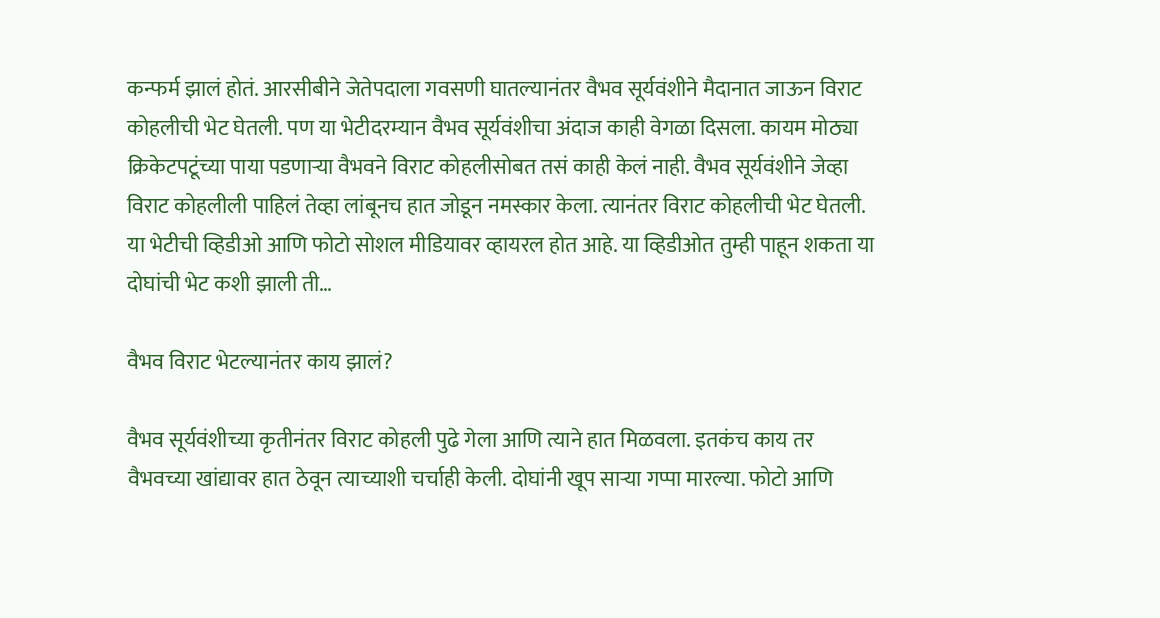कन्फर्म झालं होतं. आरसीबीने जेतेपदाला गवसणी घातल्यानंतर वैभव सूर्यवंशीने मैदानात जाऊन विराट कोहलीची भेट घेतली. पण या भेटीदरम्यान वैभव सूर्यवंशीचा अंदाज काही वेगळा दिसला. कायम मोठ्या क्रिकेटपटूंच्या पाया पडणाऱ्या वैभवने विराट कोहलीसोबत तसं काही केलं नाही. वैभव सूर्यवंशीने जेव्हा विराट कोहलीली पाहिलं तेव्हा लांबूनच हात जोडून नमस्कार केला. त्यानंतर विराट कोहलीची भेट घेतली. या भेटीची व्हिडीओ आणि फोटो सोशल मीडियावर व्हायरल होत आहे. या व्हिडीओत तुम्ही पाहून शकता या दोघांची भेट कशी झाली ती…

वैभव विराट भेटल्यानंतर काय झालं?

वैभव सूर्यवंशीच्या कृतीनंतर विराट कोहली पुढे गेला आणि त्याने हात मिळवला. इतकंच काय तर वैभवच्या खांद्यावर हात ठेवून त्याच्याशी चर्चाही केली. दोघांनी खूप साऱ्या गप्पा मारल्या. फोटो आणि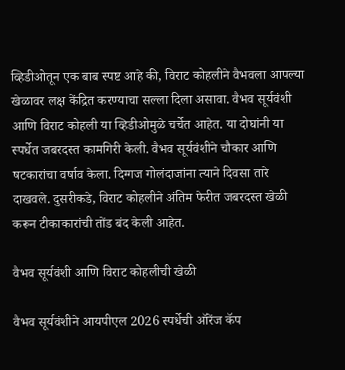व्हिडीओतून एक बाब स्पष्ट आहे की, विराट कोहलीने वैभवला आपल्या खेळावर लक्ष केंद्रित करण्याचा सल्ला दिला असावा. वैभव सूर्यवंशी आणि विराट कोहली या व्हिडीओमुळे चर्चेत आहेत. या दोघांनी या स्पर्धेत जबरदस्त कामगिरी केली. वैभव सूर्यवंशीने चौकार आणि षटकारांचा वर्षाव केला. दिग्गज गोलंदाजांना त्याने दिवसा तारे दाखवले. दुसरीकडे, विराट कोहलीने अंतिम फेरीत जबरदस्त खेळी करून टीकाकारांची तोंड बंद केली आहेत.

वैभव सूर्यवंशी आणि विराट कोहलीची खेळी

वैभव सूर्यवंशीने आयपीएल 2026 स्पर्धेची ऑरेंज कॅप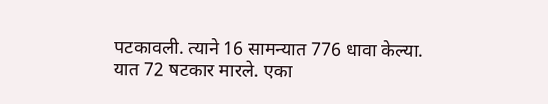पटकावली. त्याने 16 सामन्यात 776 धावा केल्या. यात 72 षटकार मारले. एका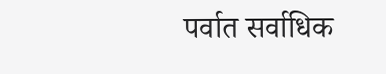पर्वात सर्वाधिक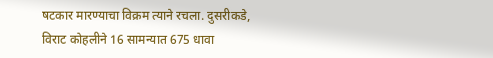षटकार मारण्याचा विक्रम त्याने रचला. दुसरीकडे, विराट कोहलीने 16 सामन्यात 675 धावा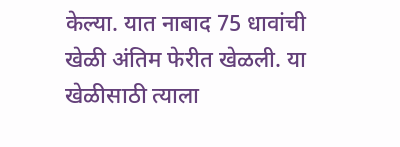केल्या. यात नाबाद 75 धावांची खेळी अंतिम फेरीत खेळली. या खेळीसाठी त्याला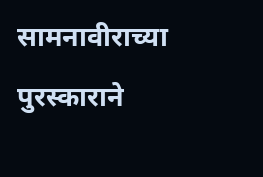सामनावीराच्या पुरस्काराने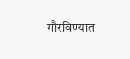गौरविण्यात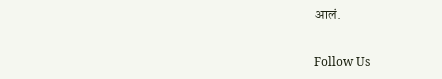आलं.

Follow Us